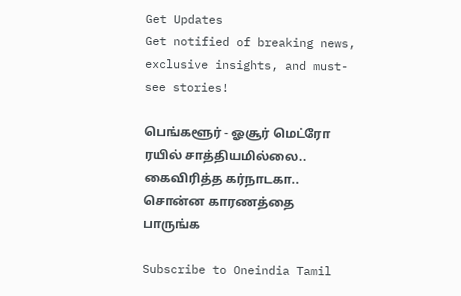Get Updates
Get notified of breaking news, exclusive insights, and must-see stories!

பெங்களூர் - ஓசூர் மெட்ரோ ரயில் சாத்தியமில்லை.. கைவிரித்த கர்நாடகா.. சொன்ன காரணத்தை பாருங்க

Subscribe to Oneindia Tamil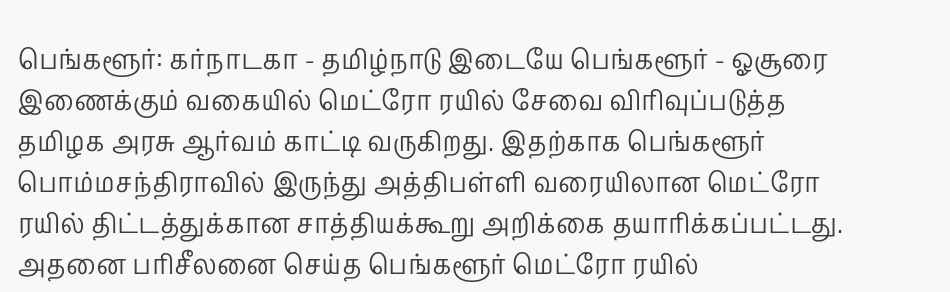பெங்களூர்: கர்நாடகா - தமிழ்நாடு இடையே பெங்களூர் - ஓசூரை இணைக்கும் வகையில் மெட்ரோ ரயில் சேவை விரிவுப்படுத்த தமிழக அரசு ஆர்வம் காட்டி வருகிறது. இதற்காக பெங்களூர் பொம்மசந்திராவில் இருந்து அத்திபள்ளி வரையிலான மெட்ரோ ரயில் திட்டத்துக்கான சாத்தியக்கூறு அறிக்கை தயாரிக்கப்பட்டது. அதனை பரிசீலனை செய்த பெங்களூர் மெட்ரோ ரயில்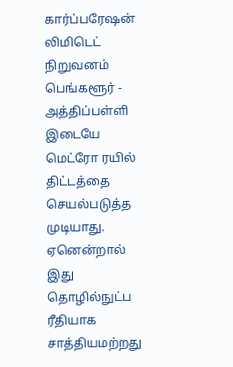கார்ப்பரேஷன் லிமிடெட் நிறுவனம் பெங்களூர் - அத்திப்பள்ளி இடையே மெட்ரோ ரயில் திட்டத்தை செயல்படுத்த முடியாது. ஏனென்றால் இது தொழில்நுட்ப ரீதியாக சாத்தியமற்றது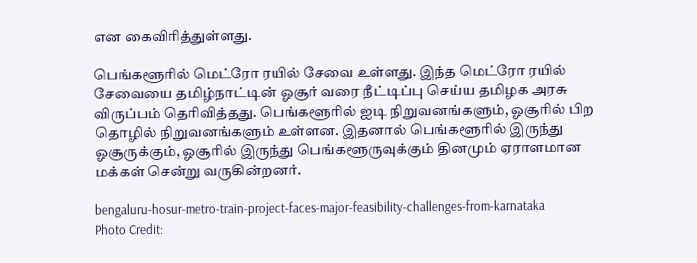என கைவிரித்துள்ளது.

பெங்களூரில் மெட்ரோ ரயில் சேவை உள்ளது. இந்த மெட்ரோ ரயில் சேவையை தமிழ்நாட்டின் ஓசூர் வரை நீட்டிப்பு செய்ய தமிழக அரசு விருப்பம் தெரிவித்தது. பெங்களூரில் ஐடி நிறுவனங்களும், ஓசூரில் பிற தொழில் நிறுவனங்களும் உள்ளன. இதனால் பெங்களூரில் இருந்து ஓசூருக்கும், ஓசூரில் இருந்து பெங்களூருவுக்கும் தினமும் ஏராளமான மக்கள் சென்று வருகின்றனர்.

bengaluru-hosur-metro-train-project-faces-major-feasibility-challenges-from-karnataka
Photo Credit: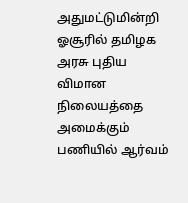அதுமட்டுமின்றி ஓசூரில் தமிழக அரசு புதிய விமான நிலையத்தை அமைக்கும் பணியில் ஆர்வம்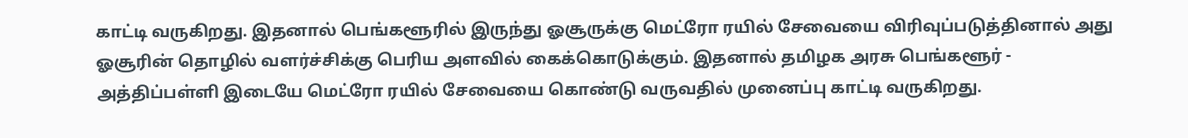காட்டி வருகிறது. இதனால் பெங்களூரில் இருந்து ஓசூருக்கு மெட்ரோ ரயில் சேவையை விரிவுப்படுத்தினால் அது ஓசூரின் தொழில் வளர்ச்சிக்கு பெரிய அளவில் கைக்கொடுக்கும். இதனால் தமிழக அரசு பெங்களூர் - அத்திப்பள்ளி இடையே மெட்ரோ ரயில் சேவையை கொண்டு வருவதில் முனைப்பு காட்டி வருகிறது.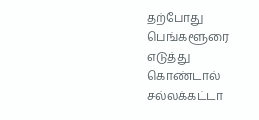தற்போது பெங்களூரை எடுத்து கொண்டால் சல்லக்கட்டா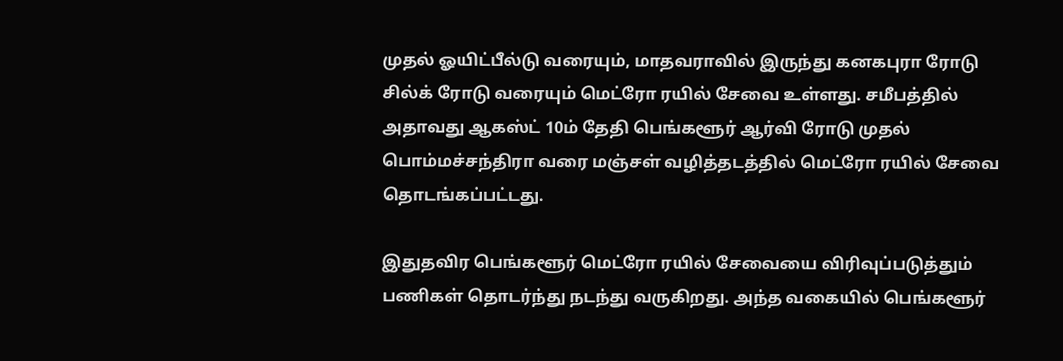முதல் ஓயிட்பீல்டு வரையும், மாதவராவில் இருந்து கனகபுரா ரோடு சில்க் ரோடு வரையும் மெட்ரோ ரயில் சேவை உள்ளது. சமீபத்தில் அதாவது ஆகஸ்ட் 10ம் தேதி பெங்களூர் ஆர்வி ரோடு முதல் பொம்மச்சந்திரா வரை மஞ்சள் வழித்தடத்தில் மெட்ரோ ரயில் சேவை தொடங்கப்பட்டது.

இதுதவிர பெங்களூர் மெட்ரோ ரயில் சேவையை விரிவுப்படுத்தும் பணிகள் தொடர்ந்து நடந்து வருகிறது. அந்த வகையில் பெங்களூர்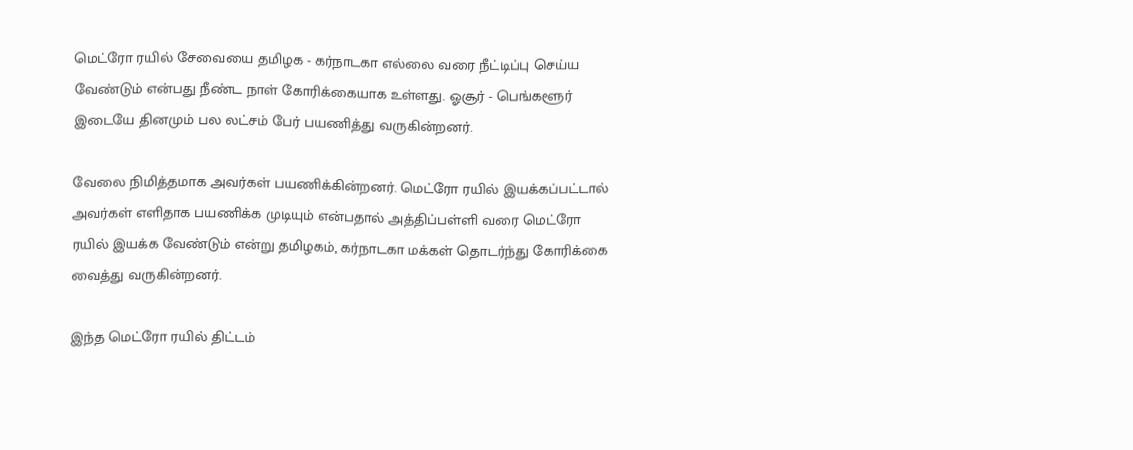மெட்ரோ ரயில் சேவையை தமிழக - கர்நாடகா எல்லை வரை நீட்டிப்பு செய்ய வேண்டும் என்பது நீண்ட நாள் கோரிக்கையாக உள்ளது. ஓசூர் - பெங்களூர் இடையே தினமும் பல லட்சம் பேர் பயணித்து வருகின்றனர்.

வேலை நிமித்தமாக அவர்கள் பயணிக்கின்றனர். மெட்ரோ ரயில் இயக்கப்பட்டால் அவர்கள் எளிதாக பயணிக்க முடியும் என்பதால் அத்திப்பள்ளி வரை மெட்ரோ ரயில் இயக்க வேண்டும் என்று தமிழகம், கர்நாடகா மக்கள் தொடர்ந்து கோரிக்கை வைத்து வருகின்றனர்.

இந்த மெட்ரோ ரயில் திட்டம்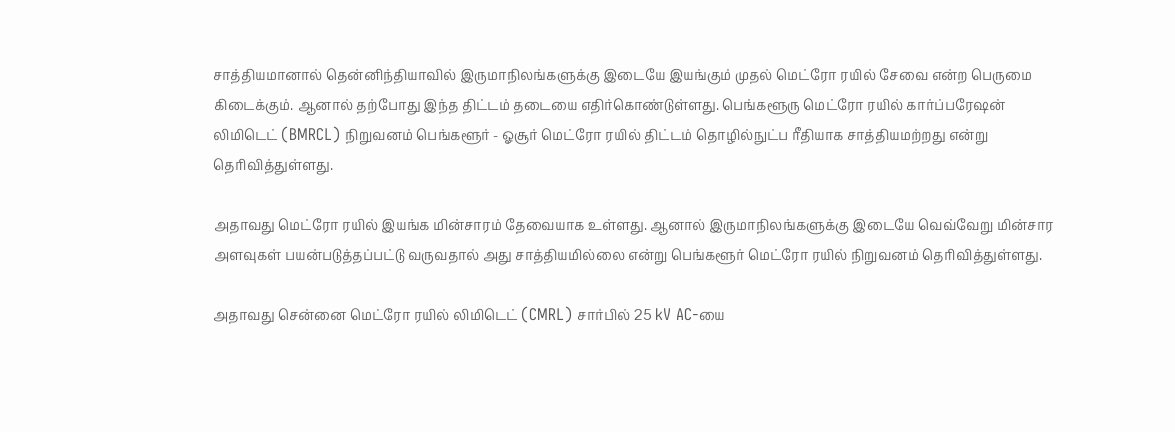சாத்தியமானால் தென்னிந்தியாவில் இருமாநிலங்களுக்கு இடையே இயங்கும் முதல் மெட்ரோ ரயில் சேவை என்ற பெருமை கிடைக்கும். ஆனால் தற்போது இந்த திட்டம் தடையை எதிர்கொண்டுள்ளது. பெங்களூரு மெட்ரோ ரயில் கார்ப்பரேஷன் லிமிடெட் (BMRCL) நிறுவனம் பெங்களூர் - ஓசூர் மெட்ரோ ரயில் திட்டம் தொழில்நுட்ப ரீதியாக சாத்தியமற்றது என்று தெரிவித்துள்ளது.

அதாவது மெட்ரோ ரயில் இயங்க மின்சாரம் தேவையாக உள்ளது. ஆனால் இருமாநிலங்களுக்கு இடையே வெவ்வேறு மின்சார அளவுகள் பயன்படுத்தப்பட்டு வருவதால் அது சாத்தியமில்லை என்று பெங்களூர் மெட்ரோ ரயில் நிறுவனம் தெரிவித்துள்ளது.

அதாவது சென்னை மெட்ரோ ரயில் லிமிடெட் (CMRL) சார்பில் 25 kV AC-யை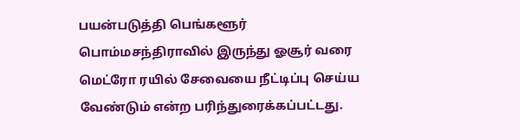பயன்படுத்தி பெங்களூர் பொம்மசந்திராவில் இருந்து ஓசூர் வரை மெட்ரோ ரயில் சேவையை நீட்டிப்பு செய்ய வேண்டும் என்ற பரிந்துரைக்கப்பட்டது.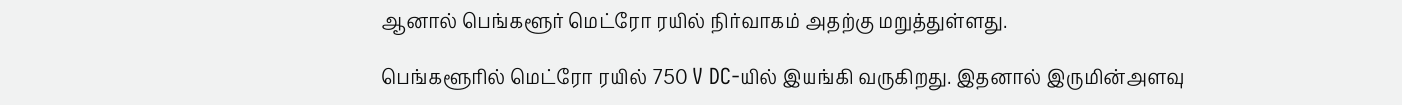ஆனால் பெங்களூர் மெட்ரோ ரயில் நிர்வாகம் அதற்கு மறுத்துள்ளது.

பெங்களூரில் மெட்ரோ ரயில் 750 V DC-யில் இயங்கி வருகிறது. இதனால் இருமின்அளவு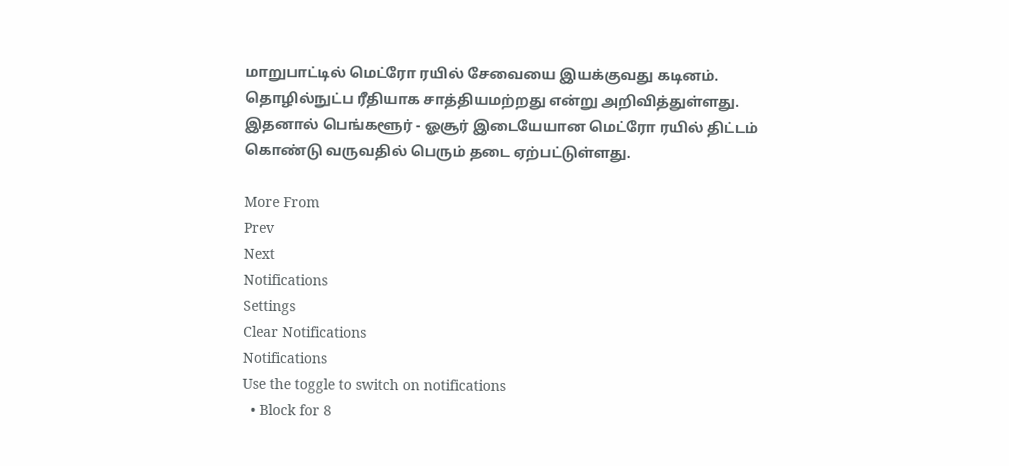மாறுபாட்டில் மெட்ரோ ரயில் சேவையை இயக்குவது கடினம். தொழில்நுட்ப ரீதியாக சாத்தியமற்றது என்று அறிவித்துள்ளது. இதனால் பெங்களூர் - ஓசூர் இடையேயான மெட்ரோ ரயில் திட்டம் கொண்டு வருவதில் பெரும் தடை ஏற்பட்டுள்ளது.

More From
Prev
Next
Notifications
Settings
Clear Notifications
Notifications
Use the toggle to switch on notifications
  • Block for 8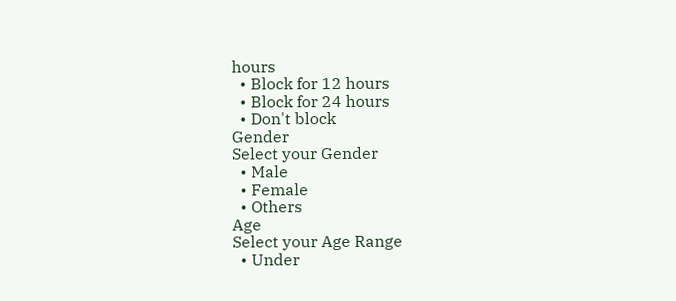hours
  • Block for 12 hours
  • Block for 24 hours
  • Don't block
Gender
Select your Gender
  • Male
  • Female
  • Others
Age
Select your Age Range
  • Under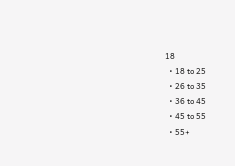18
  • 18 to 25
  • 26 to 35
  • 36 to 45
  • 45 to 55
  • 55+